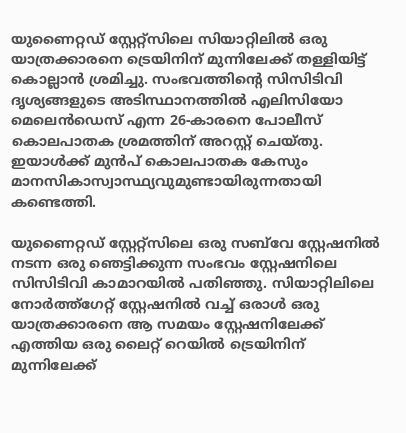യുണൈറ്റഡ് സ്റ്റേറ്റ്സിലെ സിയാറ്റിലിൽ ഒരു യാത്രക്കാരനെ ട്രെയിനിന് മുന്നിലേക്ക് തള്ളിയിട്ട് കൊല്ലാൻ ശ്രമിച്ചു. സംഭവത്തിന്‍റെ സിസിടിവി ദൃശ്യങ്ങളുടെ അടിസ്ഥാനത്തിൽ എലിസിയോ മെലെൻഡെസ് എന്ന 26-കാരനെ പോലീസ് കൊലപാതക ശ്രമത്തിന് അറസ്റ്റ് ചെയ്തു. ഇയാൾക്ക് മുൻപ് കൊലപാതക കേസും മാനസികാസ്വാസ്ഥ്യവുമുണ്ടായിരുന്നതായി കണ്ടെത്തി.

യുണൈറ്റഡ് സ്റ്റേറ്റ്സിലെ ഒരു സബ്‌വേ സ്റ്റേഷനിൽ നടന്ന ഒരു ഞെട്ടിക്കുന്ന സംഭവം സ്റ്റേഷനിലെ സിസിടിവി കാമാറയിൽ പതി‌ഞ്ഞു. സിയാറ്റിലിലെ നോർത്ത്ഗേറ്റ് സ്റ്റേഷനിൽ വച്ച് ഒരാൾ ഒരു യാത്രക്കാരനെ ആ സമയം സ്റ്റേഷനിലേക്ക് എത്തിയ ഒരു ലൈറ്റ് റെയിൽ ട്രെയിനിന് മുന്നിലേക്ക്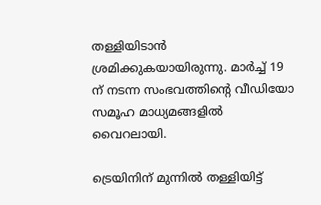തള്ളിയിടാൻ ശ്രമിക്കുകയായിരുന്നു. മാർച്ച് 19 ന് നടന്ന സംഭവത്തിന്‍റെ വീഡിയോ സമൂഹ മാധ്യമങ്ങളിൽ വൈറലായി.

ട്രെയിനിന് മുന്നിൽ തള്ളിയിട്ട്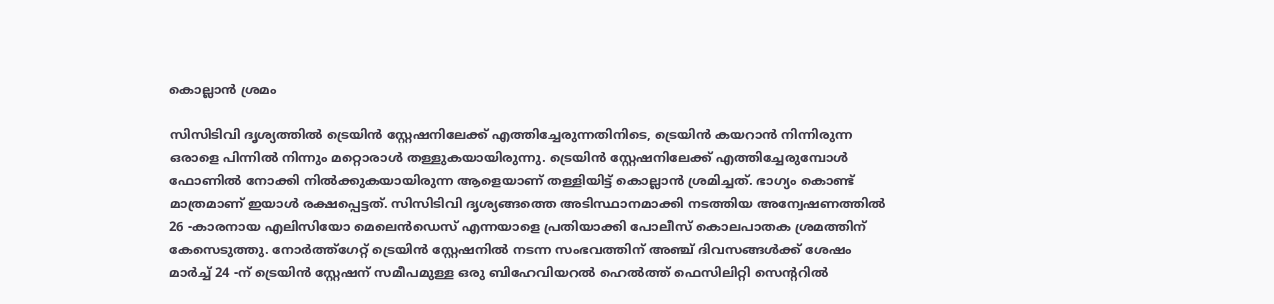കൊല്ലാൻ ശ്രമം

സിസിടിവി ദൃശ്യത്തിൽ ട്രെയിൻ സ്റ്റേഷനിലേക്ക് എത്തിച്ചേരുന്നതിനിടെ, ട്രെയിൻ കയറാൻ നിന്നിരുന്ന ഒരാളെ പിന്നിൽ നിന്നും മറ്റൊരാൾ തള്ളുകയായിരുന്നു. ട്രെയിൻ സ്റ്റേഷനിലേക്ക് എത്തിച്ചേരുമ്പോൾ ഫോണിൽ നോക്കി നിൽക്കുകയായിരുന്ന ആളെയാണ് തള്ളിയിട്ട് കൊല്ലാൻ ശ്രമിച്ചത്. ഭാഗ്യം കൊണ്ട് മാത്രമാണ് ഇയാൾ രക്ഷപ്പെട്ടത്. സിസിടിവി ദൃശ്യങ്ങത്തെ അടിസ്ഥാനമാക്കി നടത്തിയ അന്വേഷണത്തിൽ 26 -കാരനായ എലിസിയോ മെലെൻഡെസ് എന്നയാളെ പ്രതിയാക്കി പോലീസ് കൊലപാതക ശ്രമത്തിന് കേസെടുത്തു. നോർത്ത്ഗേറ്റ് ട്രെയിൻ സ്റ്റേഷനിൽ നടന്ന സംഭവത്തിന് അഞ്ച് ദിവസങ്ങൾക്ക് ശേഷം മാർച്ച് 24 -ന് ട്രെയിൻ സ്റ്റേഷന് സമീപമുള്ള ഒരു ബിഹേവിയറൽ ഹെൽത്ത് ഫെസിലിറ്റി സെന്‍ററിൽ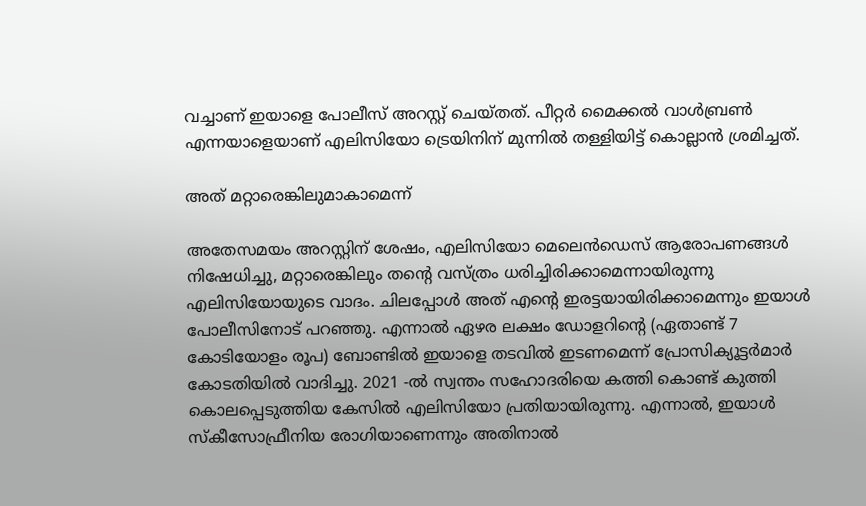വച്ചാണ് ഇയാളെ പോലീസ് അറസ്റ്റ് ചെയ്തത്. പീറ്റർ മൈക്കൽ വാൾബ്രൺ എന്നയാളെയാണ് എലിസിയോ ട്രെയിനിന് മുന്നിൽ തള്ളിയിട്ട് കൊല്ലാൻ ശ്രമിച്ചത്.

അത് മറ്റാരെങ്കിലുമാകാമെന്ന്

അതേസമയം അറസ്റ്റിന് ശേഷം, എലിസിയോ മെലെൻഡെസ് ആരോപണങ്ങൾ നിഷേധിച്ചു, മറ്റാരെങ്കിലും തന്‍റെ വസ്ത്രം ധരിച്ചിരിക്കാമെന്നായിരുന്നു എലിസിയോയുടെ വാദം. ചിലപ്പോൾ അത് എന്‍റെ ഇരട്ടയായിരിക്കാമെന്നും ഇയാൾ പോലീസിനോട് പറഞ്ഞു. എന്നാൽ ഏഴര ലക്ഷം ഡോളറിന്‍റെ (ഏതാണ്ട് 7 കോടിയോളം രൂപ) ബോണ്ടിൽ ഇയാളെ തടവിൽ ഇടണമെന്ന് പ്രോസിക്യൂട്ടർമാർ കോടതിയിൽ വാദിച്ചു. 2021 -ൽ സ്വന്തം സഹോദരിയെ കത്തി കൊണ്ട് കുത്തി കൊലപ്പെടുത്തിയ കേസിൽ എലിസിയോ പ്രതിയായിരുന്നു. എന്നാൽ, ഇയാൾ സ്കീസോഫ്രീനിയ രോഗിയാണെന്നും അതിനാൽ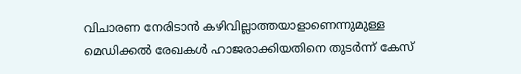വിചാരണ നേരിടാൻ കഴിവില്ലാത്തയാളാണെന്നുമുള്ള മെഡിക്കൽ രേഖകൾ ഹാജരാക്കിയതിനെ തുടർന്ന് കേസ്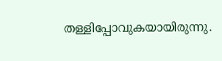തള്ളിപ്പോവുകയായിരുന്നു.